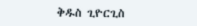ቅዱስ ጊዮርጊስ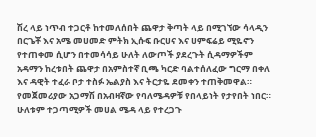ሽረ ላይ ነጥብ ተጋርቶ ከተመለሰበት ጨዋታ ቅጣት ላይ በሚገኘው ሳላዲን በርጌቾ እና አሜ መሀመድ ምትክ ኢሱፍ ቡርሀና እና ሀምፍሬይ ሚዬኖን የተጠቀመ ሲሆን በተመሳሳይ ሁለት ለውጦች ያደረጉት ሲዳማዎችም አዳማን ከረቱበት ጨዋታ በአምስተኛ ቢጫ ካርድ ባልተሰለፈው ግርማ በቀለ እና ዳዊት ተፈራ ቦታ ተስፉ ኤልያስ እና ትርታዬ ደመቀን ተጠቅመዋል።
የመጀመሪያው አጋማሽ በአብዛኛው የባለሜዳዎቹ የበላይነት የታየበት ነበር። ሁለቱም ተጋጣሚዎች መሀል ሜዳ ላይ የተረጋጉ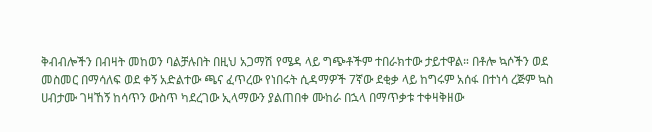ቅብብሎችን በብዛት መከወን ባልቻሉበት በዚህ አጋማሽ የሜዳ ላይ ግጭቶችም ተበራክተው ታይተዋል። በቶሎ ኳሶችን ወደ መስመር በማሳለፍ ወደ ቀኝ አድልተው ጫና ፈጥረው የነበሩት ሲዳማዎች 7ኛው ደቂቃ ላይ ከግሩም አሰፋ በተነሳ ረጅም ኳስ ሀብታሙ ገዛኸኝ ከሳጥን ውስጥ ካደረገው ኢላማውን ያልጠበቀ ሙከራ በኋላ በማጥቃቱ ተቀዛቅዘው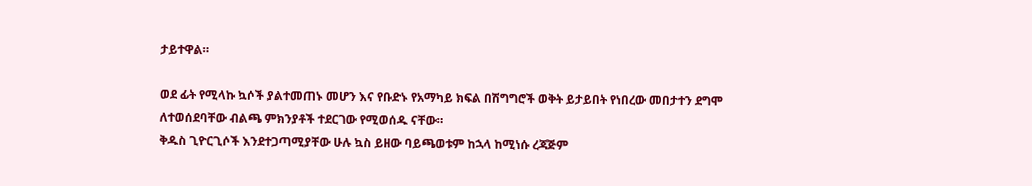ታይተዋል።

ወደ ፊት የሚላኩ ኳሶች ያልተመጠኑ መሆን እና የቡድኑ የአማካይ ክፍል በሽግግሮች ወቅት ይታይበት የነበረው መበታተን ደግሞ ለተወሰደባቸው ብልጫ ምክንያቶች ተደርገው የሚወሰዱ ናቸው።
ቅዱስ ጊዮርጊሶች እንደተጋጣሚያቸው ሁሉ ኳስ ይዘው ባይጫወቱም ከኋላ ከሚነሱ ረጃጅም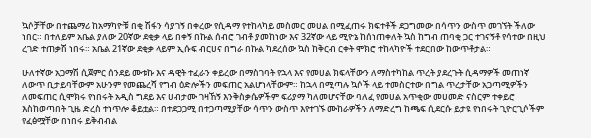ኳሶቻቸው በተጨማሪ ከአማካዮቹ በቂ ሽፋን ሳያገኝ በቀረው የሲዳማ የተከላካይ መስመር መሀል በሚፈጠሩ ክፍተቶች ደጋግመው በሳጥን ውስጥ መገኘት ችለው ነበር። በተለይም አቤል ያለው 20ኛው ደቂቃ ላይ በቀኝ በኩል ሰብሮ ገብቶ ያመከነው እና 32ኛው ላይ ሚዮኔ ከሰነጠቀለት ኳስ ከግብ ጠባቂ ጋር ተገናኝቶ የሳተው በዚህ ረገድ ተጠቃሽ ነበሩ። አቤል 21ኛው ደቂቃ ላይም ኢሱፍ ብርሀና በግራ በኩል ካደረሰው ኳስ ከቅርብ ርቀት ሞክሮ ተከላካዮች ተደርበው ከውጥቶታል።

ሁለተኛው አጋማሽ ሲጀምር ሰንደይ ሙቱኩ እና ዳዊት ተፈራን ቀይረው በማስገባት የኋላ እና የመሀል ክፍላቸውን ለማስተካከል ጥረት ያደረጉት ሲዳማዎች መጠነኛ ለውጥ ቢታይባቸውም አሁንም የመጨረሻ የግብ ዕድሎችን መፍጠር አልሆነላቸውም። ከኋላ በሚጣሉ ኳሶች ላይ ተመስርተው በግል ጥረታቸው አጋጣሚዎችን ለመፍጠር ሲሞክሩ የነበሩት አዲስ ግደይ እና ሀብታሙ ገዛኸኝ እንቅስቃሴዎችም ፍሪያማ ካለመሆናቸው ባለፈ የመሀል አጥቂው መሀመድ ናስርም ተቀይሮ እስከወጣበት ጊዜ ድረስ ተነጥሎ ቆይቷል። በተደጋጋሚ በተጋጣሚያቸው ሳጥን ውስጥ እየተገኙ ሙከራዎችን ለማድረግ ከጫፍ ሲደርሱ ይታዩ የነበሩት ጊዮርጊሶችም የፈፅሟቸው በነበሩ ይቅብብል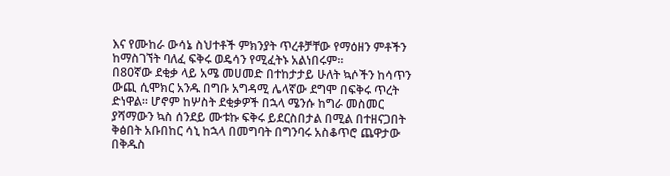እና የሙከራ ውሳኔ ስህተቶች ምክንያት ጥረቶቻቸው የማዕዘን ምቶችን ከማስገኘት ባለፈ ፍቅሩ ወዴሳን የሚፈትኑ አልነበሩም።
በ80ኛው ደቂቃ ላይ አሜ መሀመድ በተከታታይ ሁለት ኳሶችን ከሳጥን ውጪ ሲሞክር አንዱ በግቡ አግዳሚ ሌላኛው ደግሞ በፍቅሩ ጥረት ድነዋል። ሆኖም ከሦስት ደቂቃዎች በኋላ ሜንሱ ከግራ መስመር ያሻማውን ኳስ ሰንደይ ሙቱኩ ፍቅሩ ይደርስበታል በሚል በተዘናጋበት ቅፅበት አቡበከር ሳኒ ከኋላ በመግባት በግንባሩ አስቆጥሮ ጨዋታው በቅዱስ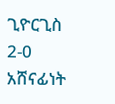ጊዮርጊስ 2-0 አሸናፊነት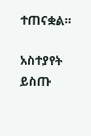ተጠናቋል።

አስተያየት ይስጡ